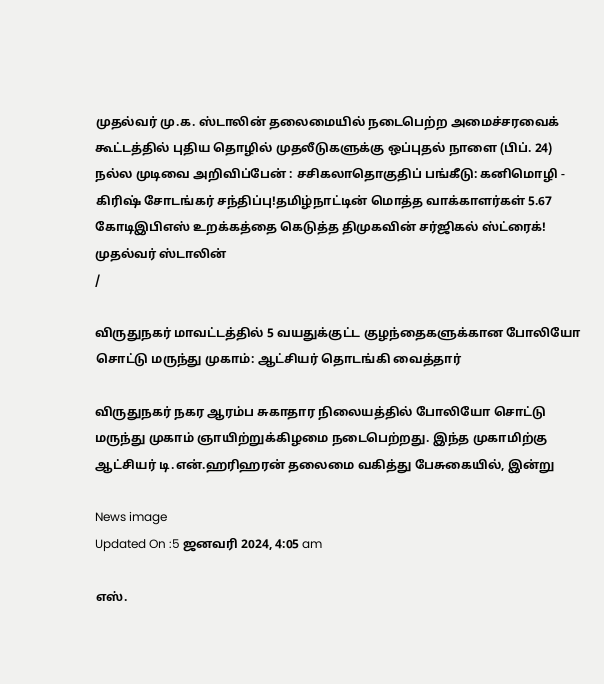முதல்வர் மு.க. ஸ்டாலின் தலைமையில் நடைபெற்ற அமைச்சரவைக் கூட்டத்தில் புதிய தொழில் முதலீடுகளுக்கு ஒப்புதல் நாளை (பிப். 24) நல்ல முடிவை அறிவிப்பேன் : சசிகலாதொகுதிப் பங்கீடு: கனிமொழி - கிரிஷ் சோடங்கர் சந்திப்பு!தமிழ்நாட்டின் மொத்த வாக்காளர்கள் 5.67 கோடிஇபிஎஸ் உறக்கத்தை கெடுத்த திமுகவின் சர்ஜிகல் ஸ்ட்ரைக்! முதல்வர் ஸ்டாலின்
/

விருதுநகர் மாவட்டத்தில் 5 வயதுக்குட்ட குழந்தைகளுக்கான போலியோ சொட்டு மருந்து முகாம்: ஆட்சியர் தொடங்கி வைத்தார்

விருதுநகர் நகர ஆரம்ப சுகாதார நிலையத்தில் போலியோ சொட்டு மருந்து முகாம் ஞாயிற்றுக்கிழமை நடைபெற்றது. இந்த முகாமிற்கு ஆட்சியர் டி.என்.ஹரிஹரன் தலைமை வகித்து பேசுகையில், இன்று

News image
Updated On :5 ஜனவரி 2024, 4:05 am

எஸ்.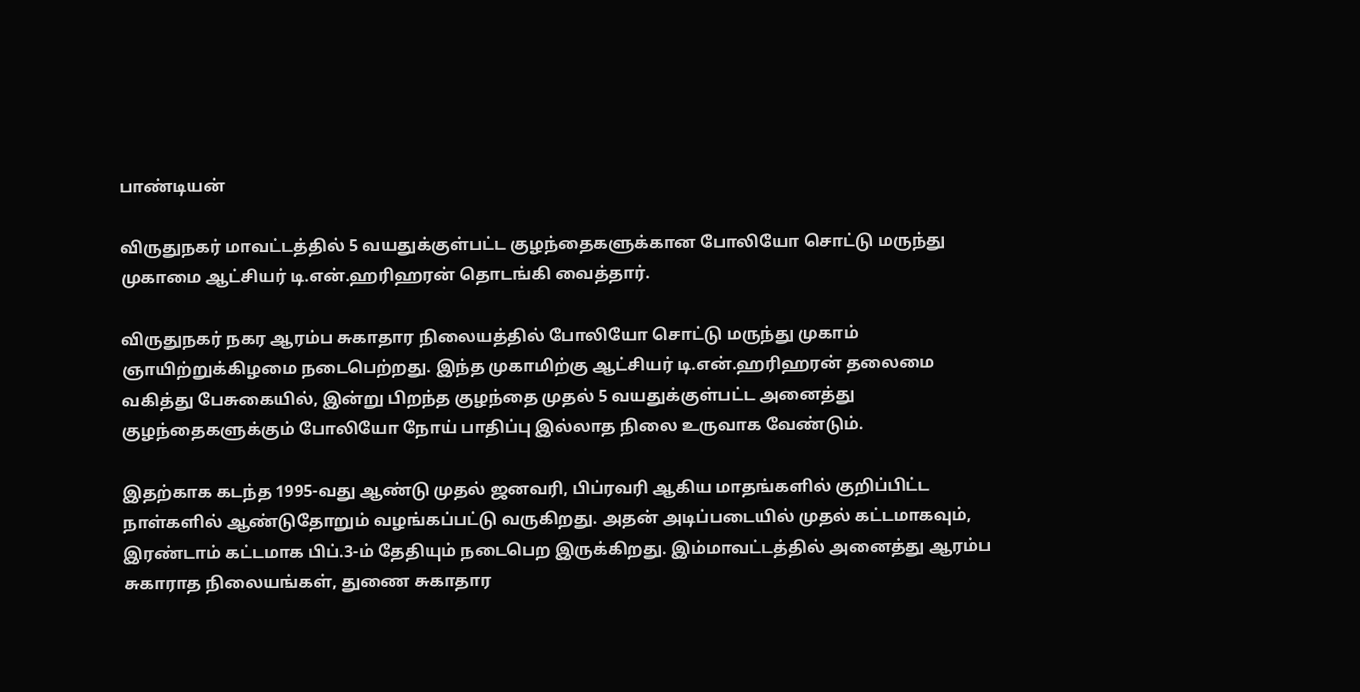பாண்டியன்

விருதுநகர் மாவட்டத்தில் 5 வயதுக்குள்பட்ட குழந்தைகளுக்கான போலியோ சொட்டு மருந்து முகாமை ஆட்சியர் டி.என்.ஹரிஹரன் தொடங்கி வைத்தார்.

விருதுநகர் நகர ஆரம்ப சுகாதார நிலையத்தில் போலியோ சொட்டு மருந்து முகாம் ஞாயிற்றுக்கிழமை நடைபெற்றது. இந்த முகாமிற்கு ஆட்சியர் டி.என்.ஹரிஹரன் தலைமை வகித்து பேசுகையில், இன்று பிறந்த குழந்தை முதல் 5 வயதுக்குள்பட்ட அனைத்து  குழந்தைகளுக்கும் போலியோ நோய் பாதிப்பு இல்லாத நிலை உருவாக வேண்டும்.

இதற்காக கடந்த 1995-வது ஆண்டு முதல் ஜனவரி, பிப்ரவரி ஆகிய மாதங்களில் குறிப்பிட்ட நாள்களில் ஆண்டுதோறும் வழங்கப்பட்டு வருகிறது. அதன் அடிப்படையில் முதல் கட்டமாகவும், இரண்டாம் கட்டமாக பிப்.3-ம் தேதியும் நடைபெற இருக்கிறது. இம்மாவட்டத்தில் அனைத்து ஆரம்ப சுகாராத நிலையங்கள், துணை சுகாதார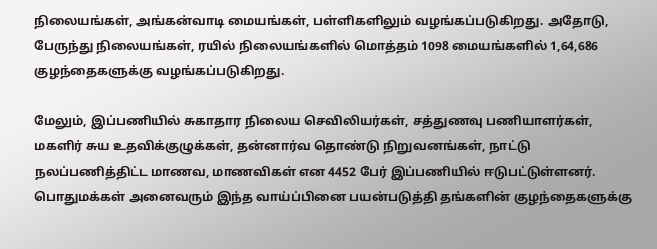நிலையங்கள், அங்கன்வாடி மையங்கள், பள்ளிகளிலும் வழங்கப்படுகிறது. அதோடு, பேருந்து நிலையங்கள், ரயில் நிலையங்களில் மொத்தம் 1098 மையங்களில் 1,64,686 குழந்தைகளுக்கு வழங்கப்படுகிறது.

மேலும், இப்பணியில் சுகாதார நிலைய செவிலியர்கள், சத்துணவு பணியாளர்கள், மகளிர் சுய உதவிக்குழுக்கள், தன்னார்வ தொண்டு நிறுவனங்கள், நாட்டு நலப்பணித்திட்ட மாணவ, மாணவிகள் என 4452 பேர் இப்பணியில் ஈடுபட்டுள்ளனர். பொதுமக்கள் அனைவரும் இந்த வாய்ப்பினை பயன்படுத்தி தங்களின் குழந்தைகளுக்கு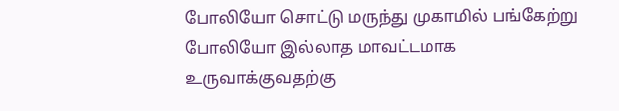போலியோ சொட்டு மருந்து முகாமில் பங்கேற்று போலியோ இல்லாத மாவட்டமாக உருவாக்குவதற்கு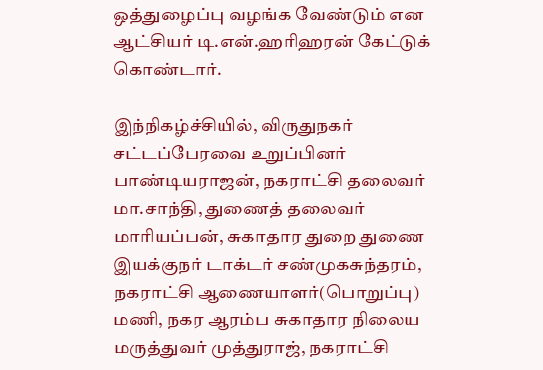ஒத்துழைப்பு வழங்க வேண்டும் என ஆட்சியர் டி.என்.ஹரிஹரன் கேட்டுக் கொண்டார்.

இந்நிகழ்ச்சியில், விருதுநகர் சட்டப்பேரவை உறுப்பினர் பாண்டியராஜன், நகராட்சி தலைவர் மா.சாந்தி, துணைத் தலைவர் மாரியப்பன், சுகாதார துறை துணை இயக்குநர் டாக்டர் சண்முகசுந்தரம், நகராட்சி ஆணையாளர்(பொறுப்பு) மணி, நகர ஆரம்ப சுகாதார நிலைய மருத்துவர் முத்துராஜ், நகராட்சி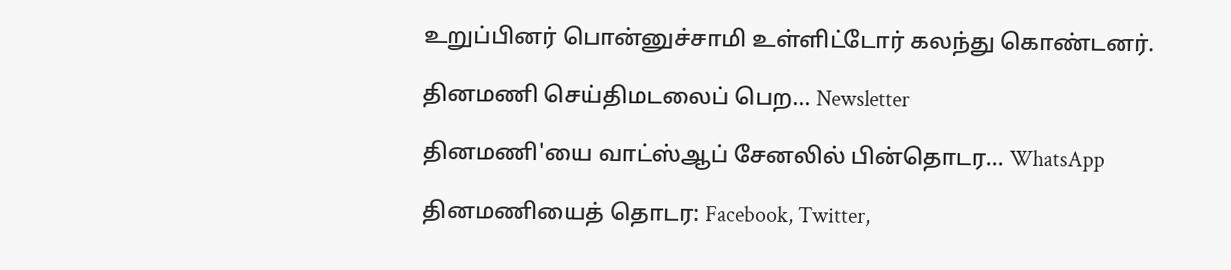உறுப்பினர் பொன்னுச்சாமி உள்ளிட்டோர் கலந்து கொண்டனர்.

தினமணி செய்திமடலைப் பெற... Newsletter

தினமணி'யை வாட்ஸ்ஆப் சேனலில் பின்தொடர... WhatsApp

தினமணியைத் தொடர: Facebook, Twitter,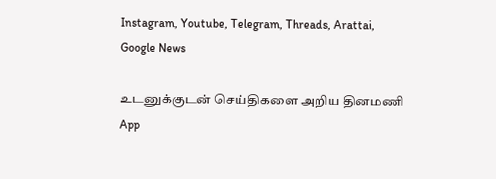Instagram, Youtube, Telegram, Threads, Arattai, Google News

உடனுக்குடன் செய்திகளை அறிய தினமணி App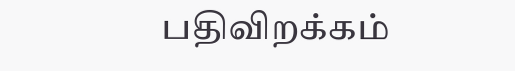பதிவிறக்கம்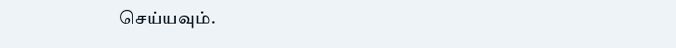செய்யவும்.